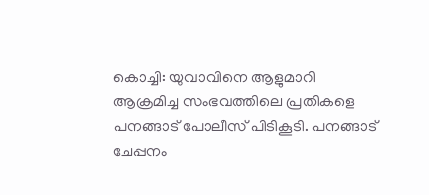കൊച്ചി: യുവാവിനെ ആളുമാറി ആക്രമിച്ച സംഭവത്തിലെ പ്രതികളെ പനങ്ങാട് പോലീസ് പിടികൂടി. പനങ്ങാട് ചേപ്പനം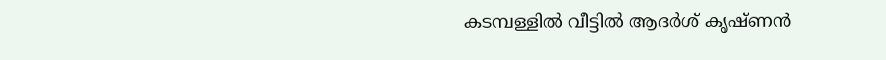കടമ്പള്ളിൽ വീട്ടിൽ ആദർശ് കൃഷ്ണൻ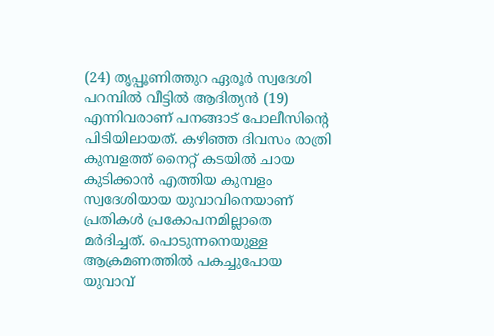(24) തൃപ്പൂണിത്തുറ ഏരൂർ സ്വദേശി പറമ്പിൽ വീട്ടിൽ ആദിത്യൻ (19) എന്നിവരാണ് പനങ്ങാട് പോലീസിന്റെ പിടിയിലായത്. കഴിഞ്ഞ ദിവസം രാത്രി കുമ്പളത്ത് നൈറ്റ് കടയിൽ ചായ കുടിക്കാൻ എത്തിയ കുമ്പളം സ്വദേശിയായ യുവാവിനെയാണ് പ്രതികൾ പ്രകോപനമില്ലാതെ മർദിച്ചത്. പൊടുന്നനെയുള്ള ആക്രമണത്തിൽ പകച്ചുപോയ യുവാവ്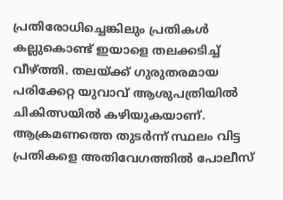പ്രതിരോധിച്ചെങ്കിലും പ്രതികൾ കല്ലുകൊണ്ട് ഇയാളെ തലക്കടിച്ച് വീഴ്ത്തി. തലയ്ക്ക് ഗുരുതരമായ പരിക്കേറ്റ യുവാവ് ആശുപത്രിയിൽ ചികിത്സയിൽ കഴിയുകയാണ്.
ആക്രമണത്തെ തുടർന്ന് സ്ഥലം വിട്ട പ്രതികളെ അതിവേഗത്തിൽ പോലീസ്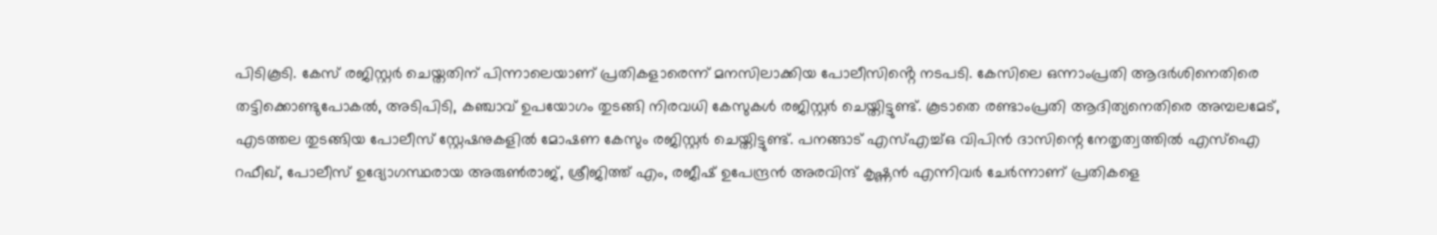പിടികൂടി. കേസ് രജിസ്റ്റർ ചെയ്തതിന് പിന്നാലെയാണ് പ്രതികളാരെന്ന് മനസിലാക്കിയ പോലീസിൻ്റെ നടപടി. കേസിലെ ഒന്നാംപ്രതി ആദർശിനെതിരെ തട്ടിക്കൊണ്ടുപോകൽ, അടിപിടി, കഞ്ചാവ് ഉപയോഗം തുടങ്ങി നിരവധി കേസുകൾ രജിസ്റ്റർ ചെയ്തിട്ടുണ്ട്. കൂടാതെ രണ്ടാംപ്രതി ആദിത്യനെതിരെ അമ്പലമേട്, എടത്തല തുടങ്ങിയ പോലീസ് സ്റ്റേഷനുകളിൽ മോഷണ കേസും രജിസ്റ്റർ ചെയ്തിട്ടുണ്ട്. പനങ്ങാട് എസ്എച്ച്ഒ വിപിൻ ദാസിന്റെ നേതൃത്വത്തിൽ എസ്ഐ റഫീഖ്, പോലീസ് ഉദ്യോഗസ്ഥരായ അരുൺരാജ്, ശ്രീജിത്ത് എം, രജീഷ് ഉപേന്ദ്രൻ അരവിന്ദ് കൃഷ്ണൻ എന്നിവർ ചേർന്നാണ് പ്രതികളെ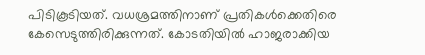പിടികൂടിയത്. വധശ്രമത്തിനാണ് പ്രതികൾക്കെതിരെ കേസെടുത്തിരിക്കുന്നത്. കോടതിയിൽ ഹാജരാക്കിയ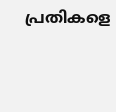പ്രതികളെ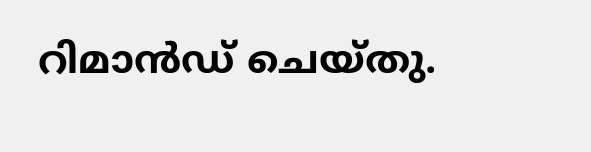റിമാൻഡ് ചെയ്തു.